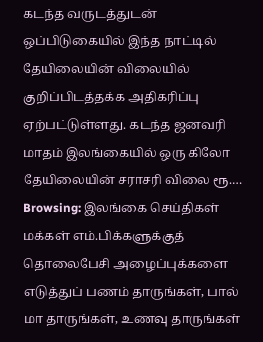கடந்த வருடத்துடன் ஒப்பிடுகையில் இந்த நாட்டில் தேயிலையின் விலையில் குறிப்பிடத்தக்க அதிகரிப்பு ஏற்பட்டுள்ளது. கடந்த ஜனவரி மாதம் இலங்கையில் ஒரு கிலோ தேயிலையின் சராசரி விலை ரூ.…
Browsing: இலங்கை செய்திகள்
மக்கள் எம்.பிக்களுக்குத் தொலைபேசி அழைப்புக்களை எடுத்துப் பணம் தாருங்கள், பால் மா தாருங்கள், உணவு தாருங்கள்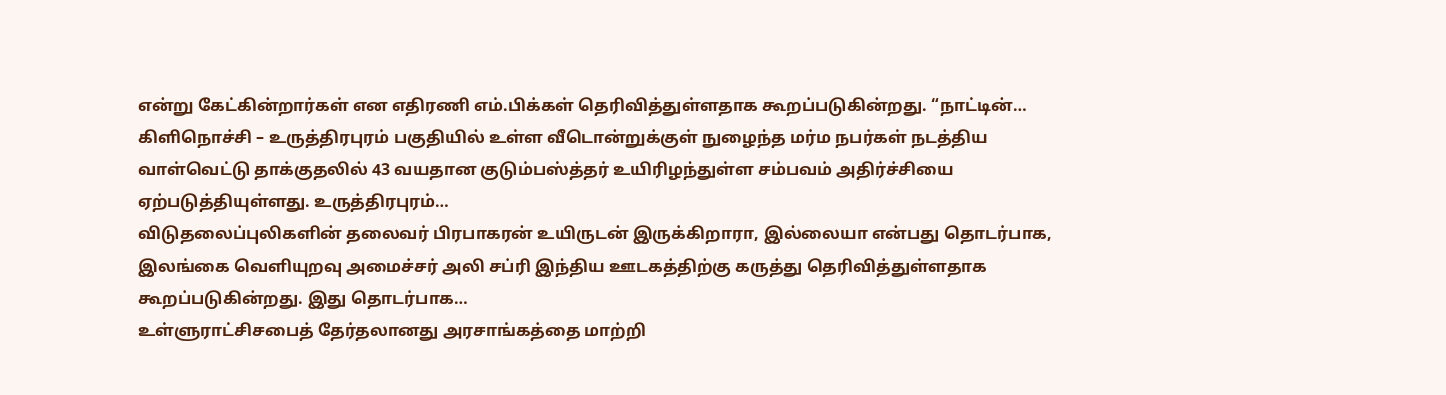என்று கேட்கின்றார்கள் என எதிரணி எம்.பிக்கள் தெரிவித்துள்ளதாக கூறப்படுகின்றது. “நாட்டின்…
கிளிநொச்சி – உருத்திரபுரம் பகுதியில் உள்ள வீடொன்றுக்குள் நுழைந்த மர்ம நபர்கள் நடத்திய வாள்வெட்டு தாக்குதலில் 43 வயதான குடும்பஸ்த்தர் உயிரிழந்துள்ள சம்பவம் அதிர்ச்சியை ஏற்படுத்தியுள்ளது. உருத்திரபுரம்…
விடுதலைப்புலிகளின் தலைவர் பிரபாகரன் உயிருடன் இருக்கிறாரா, இல்லையா என்பது தொடர்பாக, இலங்கை வெளியுறவு அமைச்சர் அலி சப்ரி இந்திய ஊடகத்திற்கு கருத்து தெரிவித்துள்ளதாக கூறப்படுகின்றது. இது தொடர்பாக…
உள்ளுராட்சிசபைத் தேர்தலானது அரசாங்கத்தை மாற்றி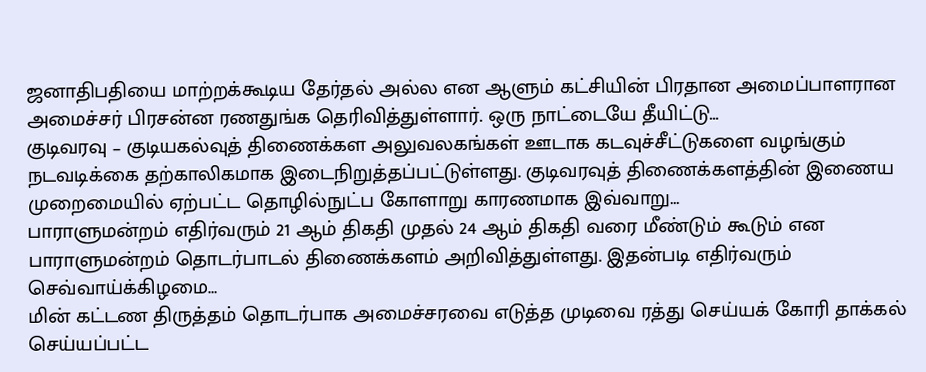ஜனாதிபதியை மாற்றக்கூடிய தேர்தல் அல்ல என ஆளும் கட்சியின் பிரதான அமைப்பாளரான அமைச்சர் பிரசன்ன ரணதுங்க தெரிவித்துள்ளார். ஒரு நாட்டையே தீயிட்டு…
குடிவரவு – குடியகல்வுத் திணைக்கள அலுவலகங்கள் ஊடாக கடவுச்சீட்டுகளை வழங்கும் நடவடிக்கை தற்காலிகமாக இடைநிறுத்தப்பட்டுள்ளது. குடிவரவுத் திணைக்களத்தின் இணைய முறைமையில் ஏற்பட்ட தொழில்நுட்ப கோளாறு காரணமாக இவ்வாறு…
பாராளுமன்றம் எதிர்வரும் 21 ஆம் திகதி முதல் 24 ஆம் திகதி வரை மீண்டும் கூடும் என பாராளுமன்றம் தொடர்பாடல் திணைக்களம் அறிவித்துள்ளது. இதன்படி எதிர்வரும் செவ்வாய்க்கிழமை…
மின் கட்டண திருத்தம் தொடர்பாக அமைச்சரவை எடுத்த முடிவை ரத்து செய்யக் கோரி தாக்கல் செய்யப்பட்ட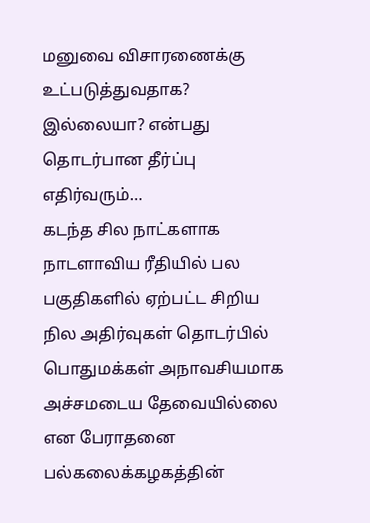மனுவை விசாரணைக்கு உட்படுத்துவதாக? இல்லையா? என்பது தொடர்பான தீர்ப்பு எதிர்வரும்…
கடந்த சில நாட்களாக நாடளாவிய ரீதியில் பல பகுதிகளில் ஏற்பட்ட சிறிய நில அதிர்வுகள் தொடர்பில் பொதுமக்கள் அநாவசியமாக அச்சமடைய தேவையில்லை என பேராதனை பல்கலைக்கழகத்தின்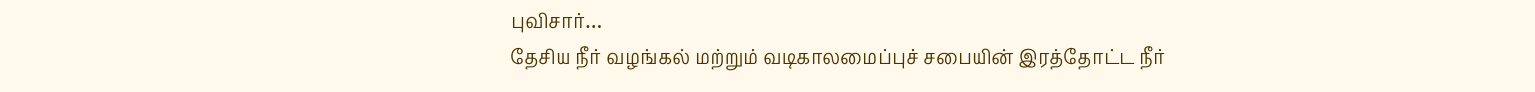புவிசார்…
தேசிய நீர் வழங்கல் மற்றும் வடிகாலமைப்புச் சபையின் இரத்தோட்ட நீர்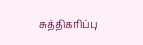சுத்திகரிப்பு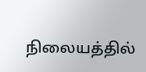நிலையத்தில்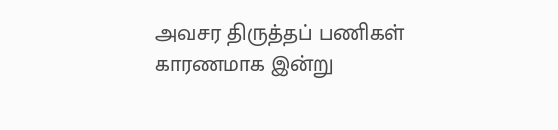அவசர திருத்தப் பணிகள் காரணமாக இன்று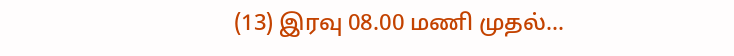(13) இரவு 08.00 மணி முதல்…